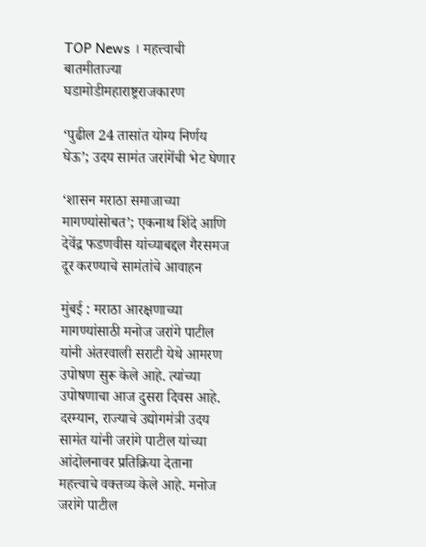TOP News । महत्त्वाची बातमीताज्या घडामोडीमहाराष्ट्रराजकारण

‘पुढील 24 तासांत योग्य निर्णय घेऊ’; उदय सामंत जरांगेंची भेट घेणार

‘शासन मराठा समाजाच्या मागण्यांसोबत’; एकनाथ शिंदे आणि देवेंद्र फडणवीस यांच्याबद्दल गैरसमज दूर करण्याचे सामंतांचे आवाहन

मुंबई : मराठा आरक्षणाच्या मागण्यांसाठी मनोज जरांगे पाटील यांनी अंतरवाली सराटी येथे आमरण उपोषण सुरू केले आहे. त्यांच्या उपोषणाचा आज दुसरा दिवस आहे. दरम्यान, राज्याचे उद्योगमंत्री उदय सामंत यांनी जरांगे पाटील यांच्या आंदोलनावर प्रतिक्रिया देताना महत्त्वाचे वक्तव्य केले आहे. मनोज जरांगे पाटील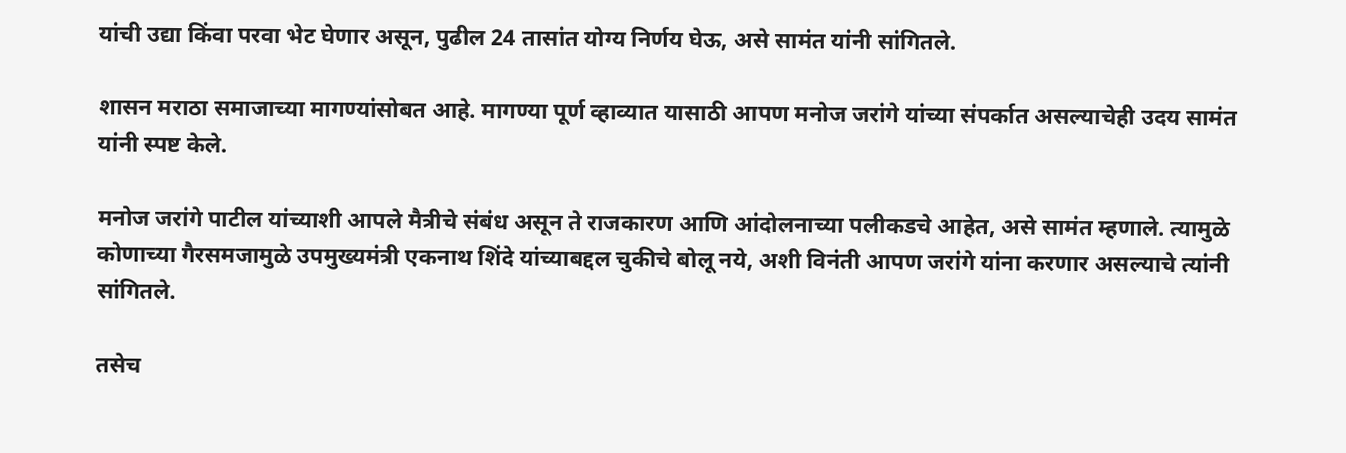यांची उद्या किंवा परवा भेट घेणार असून, पुढील 24 तासांत योग्य निर्णय घेऊ, असे सामंत यांनी सांगितले.

शासन मराठा समाजाच्या मागण्यांसोबत आहे. मागण्या पूर्ण व्हाव्यात यासाठी आपण मनोज जरांगे यांच्या संपर्कात असल्याचेही उदय सामंत यांनी स्पष्ट केले.

मनोज जरांगे पाटील यांच्याशी आपले मैत्रीचे संबंध असून ते राजकारण आणि आंदोलनाच्या पलीकडचे आहेत, असे सामंत म्हणाले. त्यामुळे कोणाच्या गैरसमजामुळे उपमुख्यमंत्री एकनाथ शिंदे यांच्याबद्दल चुकीचे बोलू नये, अशी विनंती आपण जरांगे यांना करणार असल्याचे त्यांनी सांगितले.

तसेच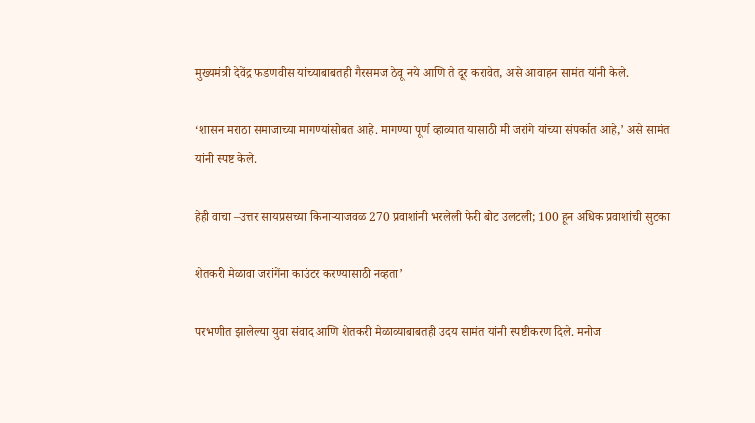मुख्यमंत्री देवेंद्र फडणवीस यांच्याबाबतही गैरसमज ठेवू नये आणि ते दूर करावेत, असे आवाहन सामंत यांनी केले.

‘शासन मराठा समाजाच्या मागण्यांसोबत आहे. मागण्या पूर्ण व्हाव्यात यासाठी मी जरांगे यांच्या संपर्कात आहे,’ असे सामंत यांनी स्पष्ट केले.

हेही वाचा –उत्तर सायप्रसच्या किनाऱ्याजवळ 270 प्रवाशांनी भरलेली फेरी बोट उलटली; 100 हून अधिक प्रवाशांची सुटका

शेतकरी मेळावा जरांगेंना काउंटर करण्यासाठी नव्हता’

परभणीत झालेल्या युवा संवाद आणि शेतकरी मेळाव्याबाबतही उदय सामंत यांनी स्पष्टीकरण दिले. मनोज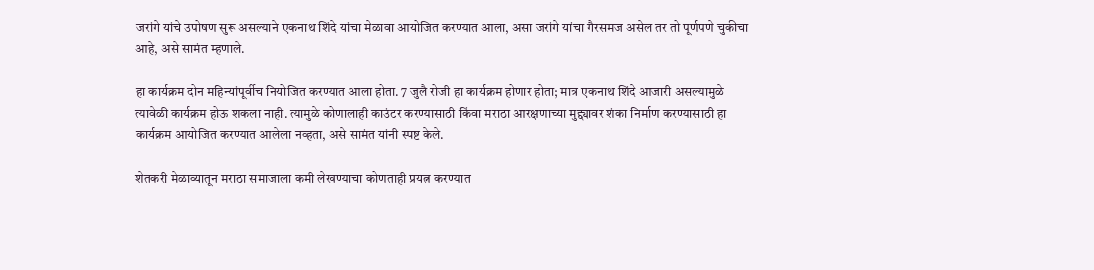जरांगे यांचे उपोषण सुरू असल्याने एकनाथ शिंदे यांचा मेळावा आयोजित करण्यात आला, असा जरांगे यांचा गैरसमज असेल तर तो पूर्णपणे चुकीचा आहे, असे सामंत म्हणाले.

हा कार्यक्रम दोन महिन्यांपूर्वीच नियोजित करण्यात आला होता. 7 जुलै रोजी हा कार्यक्रम होणार होता; मात्र एकनाथ शिंदे आजारी असल्यामुळे त्यावेळी कार्यक्रम होऊ शकला नाही. त्यामुळे कोणालाही काउंटर करण्यासाठी किंवा मराठा आरक्षणाच्या मुद्द्यावर शंका निर्माण करण्यासाठी हा कार्यक्रम आयोजित करण्यात आलेला नव्हता, असे सामंत यांनी स्पष्ट केले.

शेतकरी मेळाव्यातून मराठा समाजाला कमी लेखण्याचा कोणताही प्रयत्न करण्यात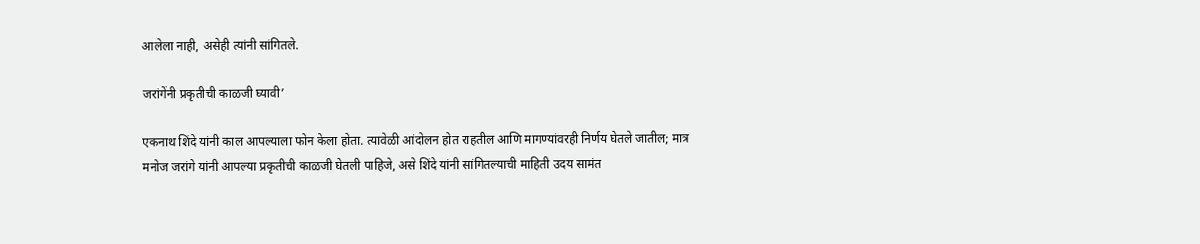आलेला नाही, असेही त्यांनी सांगितले.

जरांगेंनी प्रकृतीची काळजी घ्यावी’

एकनाथ शिंदे यांनी काल आपल्याला फोन केला होता. त्यावेळी आंदोलन होत राहतील आणि मागण्यांवरही निर्णय घेतले जातील; मात्र मनोज जरांगे यांनी आपल्या प्रकृतीची काळजी घेतली पाहिजे, असे शिंदे यांनी सांगितल्याची माहिती उदय सामंत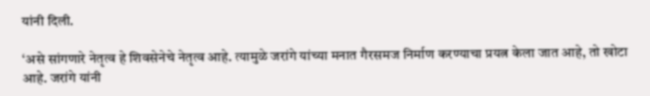यांनी दिली.

‘असे सांगणारे नेतृत्व हे शिवसेनेचे नेतृत्व आहे. त्यामुळे जरांगे यांच्या मनात गैरसमज निर्माण करण्याचा प्रयत्न केला जात आहे, तो खोटा आहे. जरांगे यांनी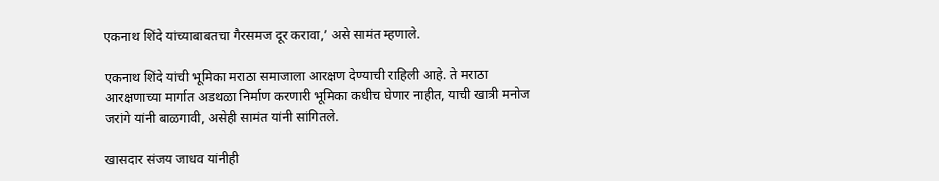एकनाथ शिंदे यांच्याबाबतचा गैरसमज दूर करावा,’ असे सामंत म्हणाले.

एकनाथ शिंदे यांची भूमिका मराठा समाजाला आरक्षण देण्याची राहिली आहे. ते मराठा आरक्षणाच्या मार्गात अडथळा निर्माण करणारी भूमिका कधीच घेणार नाहीत, याची खात्री मनोज जरांगे यांनी बाळगावी, असेही सामंत यांनी सांगितले.

खासदार संजय जाधव यांनीही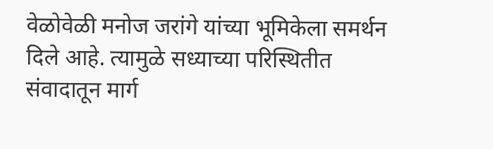वेळोवेळी मनोज जरांगे यांच्या भूमिकेला समर्थन दिले आहे. त्यामुळे सध्याच्या परिस्थितीत संवादातून मार्ग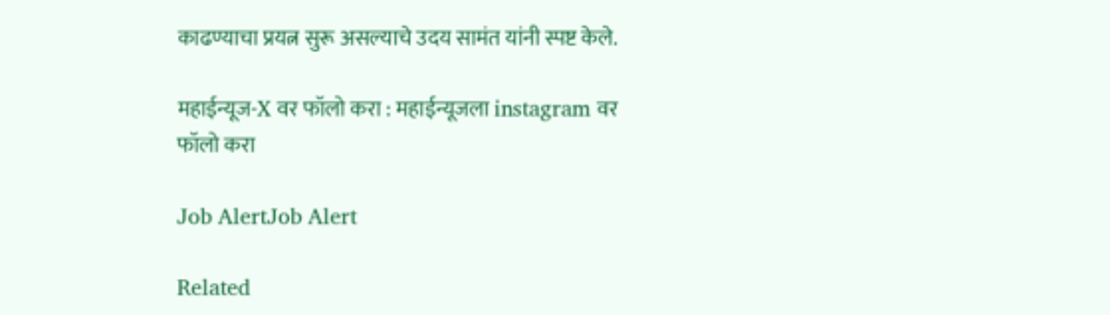काढण्याचा प्रयत्न सुरू असल्याचे उदय सामंत यांनी स्पष्ट केले.

महाईन्यूज-X वर फॉलो करा : महाईन्यूजला instagram वर फॉलो करा

Job AlertJob Alert

Related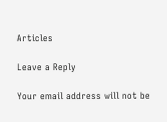Articles

Leave a Reply

Your email address will not be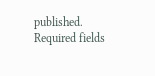published. Required fields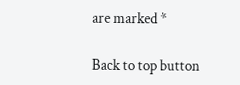are marked *

Back to top button